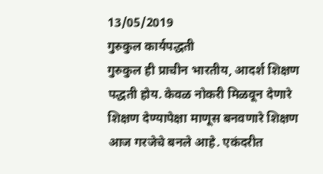13/05/2019
गुरुकुल कार्यपद्धती
गुरुकुल ही प्राचीन भारतीय, आदर्श शिक्षण पद्धती होय. केवळ नोकरी मिळवून देणारे शिक्षण देण्यापेक्षा माणूस बनवणारे शिक्षण आज गरजेचे बनले आहे. एकंदरीत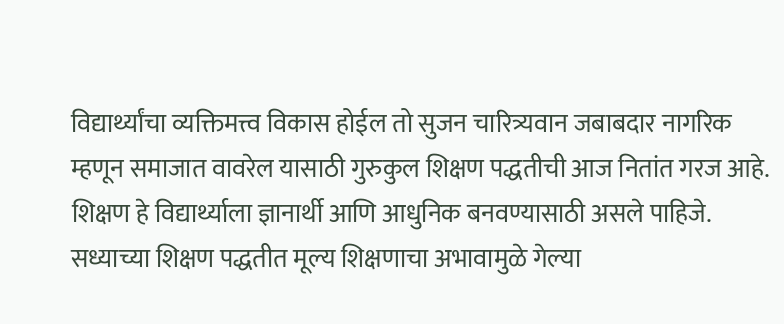विद्यार्थ्यांचा व्यक्तिमत्त्व विकास होईल तो सुजन चारित्र्यवान जबाबदार नागरिक म्हणून समाजात वावरेल यासाठी गुरुकुल शिक्षण पद्धतीची आज नितांत गरज आहे. शिक्षण हे विद्यार्थ्याला ज्ञानार्थी आणि आधुनिक बनवण्यासाठी असले पाहिजे.
सध्याच्या शिक्षण पद्धतीत मूल्य शिक्षणाचा अभावामुळे गेल्या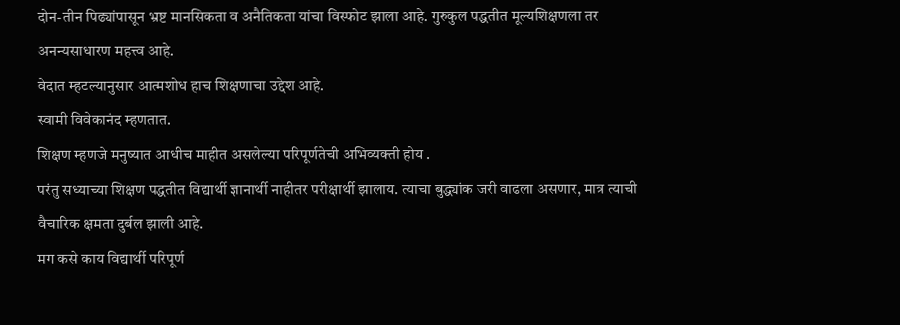दोन-तीन पिढ्यांपासून भ्रष्ट मानसिकता व अनैतिकता यांचा विस्फोट झाला आहे. गुरुकुल पद्धतीत मूल्यशिक्षणला तर अनन्यसाधारण महत्त्व आहे.
वेदात म्हटल्यानुसार आत्मशोध हाच शिक्षणाचा उद्देश आहे.
स्वामी विवेकानंद म्हणतात.
शिक्षण म्हणजे मनुष्यात आधीच माहीत असलेल्या परिपूर्णतेची अभिव्यक्ती होय .
परंतु सध्याच्या शिक्षण पद्धतीत विद्यार्थी ज्ञानार्थी नाहीतर परीक्षार्थी झालाय. त्याचा बुद्ध्यांक जरी वाढला असणार, मात्र त्याची वैचारिक क्षमता दुर्बल झाली आहे.
मग कसे काय विद्यार्थी परिपूर्ण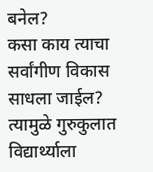बनेल?
कसा काय त्याचा सर्वांगीण विकास साधला जाईल?
त्यामुळे गुरुकुलात विद्यार्थ्याला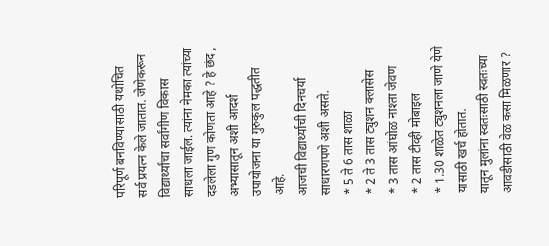परिपूर्ण बनविण्यासाठी यथोचित सर्व प्रयत्न केले जातात. जेणेकरून विद्यार्थ्यांचा सर्वांगीण विकास साधला जाईल. त्यांना नेमका त्यांच्या दडलेला गुण कोणता आहे ? हे छंद , अभ्यासातून अशी आदर्श उपायोजना या गुरुकुल पद्धतीत आहे.
आजची विद्यार्थ्याची दिनचर्या साधारणपणे अशी असते.
* 5 ते 6 तास शाळा
* 2 ते 3 तास ट्युशन क्लासेस
* 3 तास आंघोळ नाश्ता जेवण
* 2 तास टीव्ही मोबाइल
* 1.30 शाळेत ट्युशनला जाणे येणे यासाठी खर्च होतात.
यातून मुलांना स्वतःसाठी स्वतःच्या आवडीसाठी वेळ कसा मिळणार ?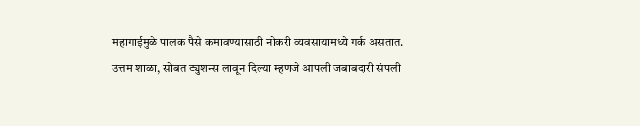महागाईमुळे पालक पैसे कमावण्यासाठी नोकरी व्यवसायामध्ये गर्क असतात.
उत्तम शाळा, सोबत ट्युशन्स लावून दिल्या म्हणजे आपली जबाबदारी संपली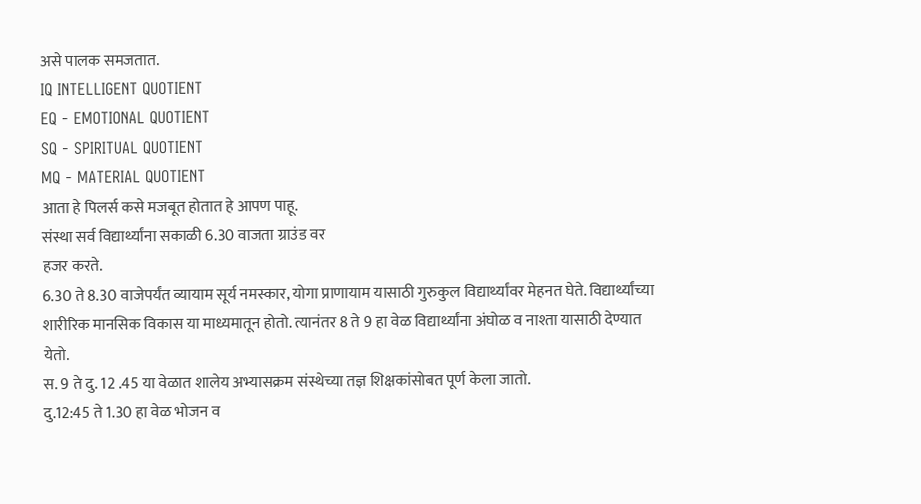असे पालक समजतात.
IQ INTELLIGENT QUOTIENT
EQ - EMOTIONAL QUOTIENT
SQ - SPIRITUAL QUOTIENT
MQ - MATERIAL QUOTIENT
आता हे पिलर्स कसे मजबूत होतात हे आपण पाहू.
संस्था सर्व विद्यार्थ्यांना सकाळी 6.30 वाजता ग्राउंड वर
हजर करते.
6.30 ते 8.30 वाजेपर्यंत व्यायाम सूर्य नमस्कार, योगा प्राणायाम यासाठी गुरुकुल विद्यार्थ्यांवर मेहनत घेते. विद्यार्थ्यांच्या शारीरिक मानसिक विकास या माध्यमातून होतो. त्यानंतर 8 ते 9 हा वेळ विद्यार्थ्यांना अंघोळ व नाश्ता यासाठी देण्यात येतो.
स. 9 ते दु. 12 .45 या वेळात शालेय अभ्यासक्रम संस्थेच्या तज्ञ शिक्षकांसोबत पूर्ण केला जातो.
दु.12:45 ते 1.30 हा वेळ भोजन व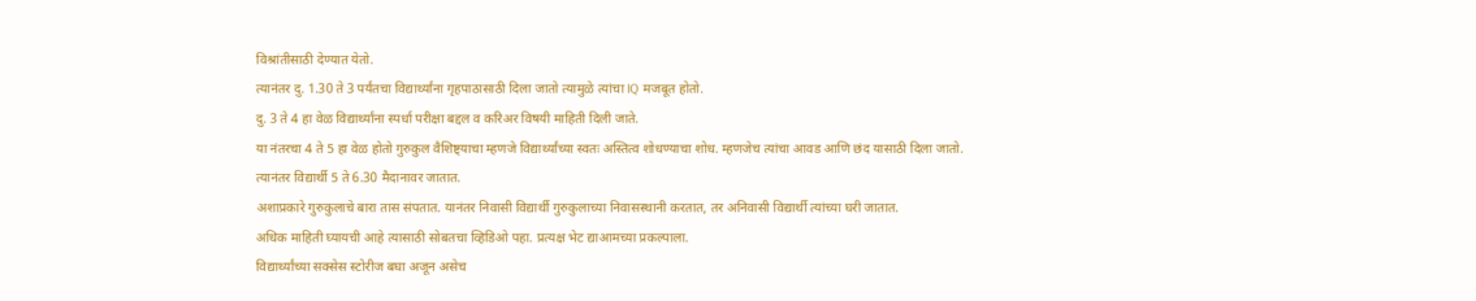विश्रांतीसाठी देण्यात येतो.
त्यानंतर दु. 1.30 ते 3 पर्यंतचा विद्यार्थ्यांना गृहपाठासाठी दिला जातो त्यामुळे त्यांचा IQ मजबूत होतो.
दु. 3 ते 4 हा वेळ विद्यार्थ्यांना स्पर्धा परीक्षा बद्दल व करिअर विषयी माहिती दिली जाते.
या नंतरचा 4 ते 5 हा वेळ होतो गुरुकुल वैशिष्ट्याचा म्हणजे विद्यार्थ्यांच्या स्वतः अस्तित्व शोधण्याचा शोध. म्हणजेच त्यांचा आवड आणि छंद यासाठी दिला जातो.
त्यानंतर विद्यार्थी 5 ते 6.30 मैदानावर जातात.
अशाप्रकारे गुरुकुलाचे बारा तास संपतात. यानंतर निवासी विद्यार्थी गुरुकुलाच्या निवासस्थानी करतात, तर अनिवासी विद्यार्थी त्यांच्या घरी जातात.
अधिक माहिती घ्यायची आहे त्यासाठी सोबतचा व्हिडिओ पहा. प्रत्यक्ष भेट द्याआमच्या प्रकल्पाला.
विद्यार्थ्यांच्या सक्सेस स्टोरीज बघा अजून असेच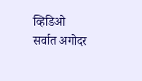व्हिडिओ सर्वात अगोदर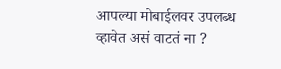आपल्या मोबाईलवर उपलब्ध व्हावेत असं वाटतं ना ?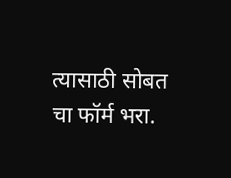त्यासाठी सोबत चा फॉर्म भरा.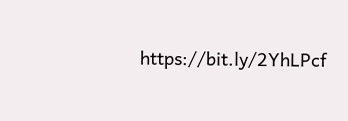https://bit.ly/2YhLPcf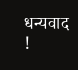धन्यवाद !